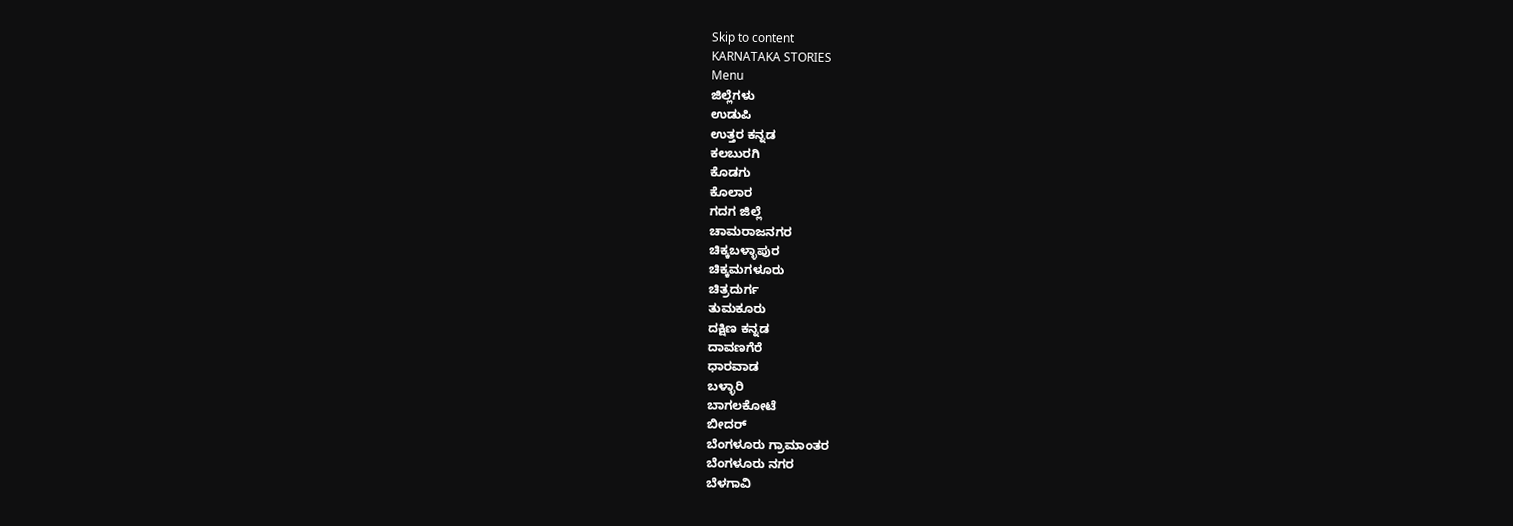Skip to content
KARNATAKA STORIES
Menu
ಜಿಲ್ಲೆಗಳು
ಉಡುಪಿ
ಉತ್ತರ ಕನ್ನಡ
ಕಲಬುರಗಿ
ಕೊಡಗು
ಕೊಲಾರ
ಗದಗ ಜಿಲ್ಲೆ
ಚಾಮರಾಜನಗರ
ಚಿಕ್ಕಬಳ್ಳಾಪುರ
ಚಿಕ್ಕಮಗಳೂರು
ಚಿತ್ರದುರ್ಗ
ತುಮಕೂರು
ದಕ್ಷಿಣ ಕನ್ನಡ
ದಾವಣಗೆರೆ
ಧಾರವಾಡ
ಬಳ್ಳಾರಿ
ಬಾಗಲಕೋಟೆ
ಬೀದರ್
ಬೆಂಗಳೂರು ಗ್ರಾಮಾಂತರ
ಬೆಂಗಳೂರು ನಗರ
ಬೆಳಗಾವಿ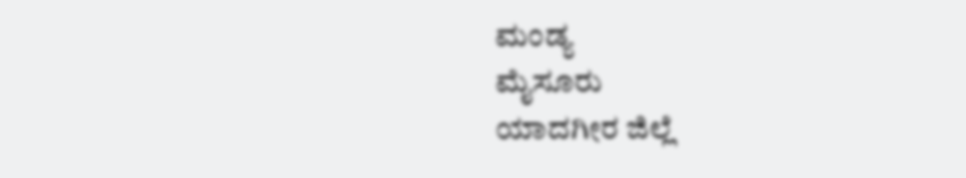ಮಂಡ್ಯ
ಮೈಸೂರು
ಯಾದಗೀರ ಜಿಲ್ಲೆ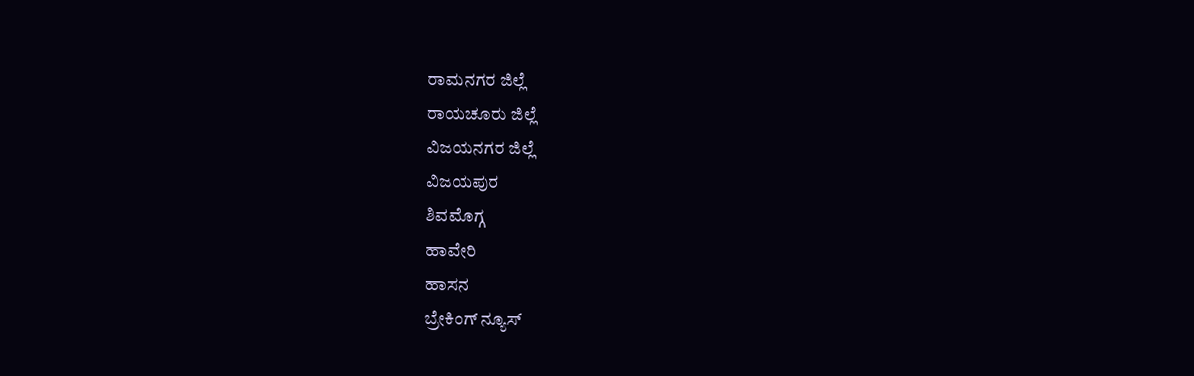ರಾಮನಗರ ಜಿಲ್ಲೆ
ರಾಯಚೂರು ಜಿಲ್ಲೆ
ವಿಜಯನಗರ ಜಿಲ್ಲೆ
ವಿಜಯಪುರ
ಶಿವಮೊಗ್ಗ
ಹಾವೇರಿ
ಹಾಸನ
ಬ್ರೇಕಿಂಗ್ ನ್ಯೂಸ್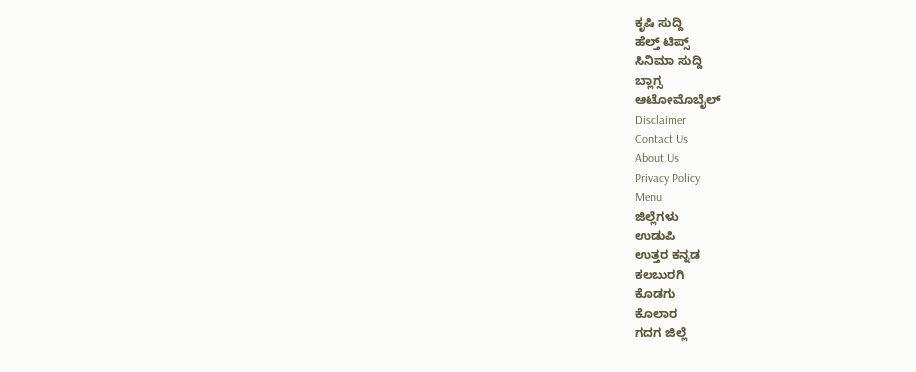ಕೃಷಿ ಸುದ್ದಿ
ಹೆಲ್ತ್ ಟಿಪ್ಸ್
ಸಿನಿಮಾ ಸುದ್ದಿ
ಬ್ಲಾಗ್ಸ
ಆಟೋಮೊಬೈಲ್
Disclaimer
Contact Us
About Us
Privacy Policy
Menu
ಜಿಲ್ಲೆಗಳು
ಉಡುಪಿ
ಉತ್ತರ ಕನ್ನಡ
ಕಲಬುರಗಿ
ಕೊಡಗು
ಕೊಲಾರ
ಗದಗ ಜಿಲ್ಲೆ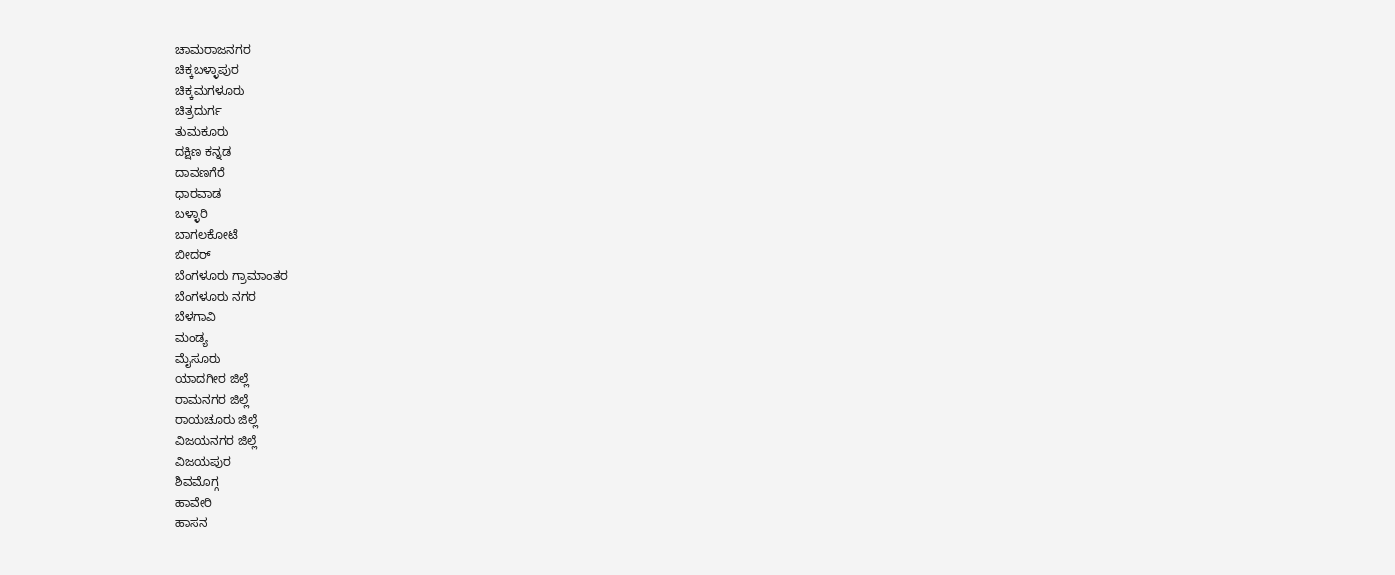ಚಾಮರಾಜನಗರ
ಚಿಕ್ಕಬಳ್ಳಾಪುರ
ಚಿಕ್ಕಮಗಳೂರು
ಚಿತ್ರದುರ್ಗ
ತುಮಕೂರು
ದಕ್ಷಿಣ ಕನ್ನಡ
ದಾವಣಗೆರೆ
ಧಾರವಾಡ
ಬಳ್ಳಾರಿ
ಬಾಗಲಕೋಟೆ
ಬೀದರ್
ಬೆಂಗಳೂರು ಗ್ರಾಮಾಂತರ
ಬೆಂಗಳೂರು ನಗರ
ಬೆಳಗಾವಿ
ಮಂಡ್ಯ
ಮೈಸೂರು
ಯಾದಗೀರ ಜಿಲ್ಲೆ
ರಾಮನಗರ ಜಿಲ್ಲೆ
ರಾಯಚೂರು ಜಿಲ್ಲೆ
ವಿಜಯನಗರ ಜಿಲ್ಲೆ
ವಿಜಯಪುರ
ಶಿವಮೊಗ್ಗ
ಹಾವೇರಿ
ಹಾಸನ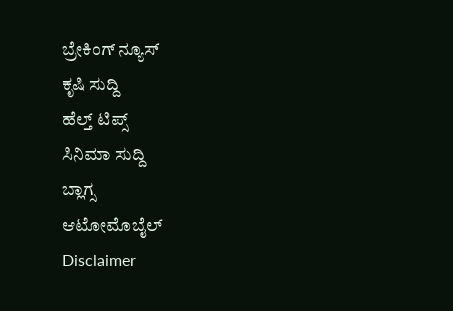ಬ್ರೇಕಿಂಗ್ ನ್ಯೂಸ್
ಕೃಷಿ ಸುದ್ದಿ
ಹೆಲ್ತ್ ಟಿಪ್ಸ್
ಸಿನಿಮಾ ಸುದ್ದಿ
ಬ್ಲಾಗ್ಸ
ಆಟೋಮೊಬೈಲ್
Disclaimer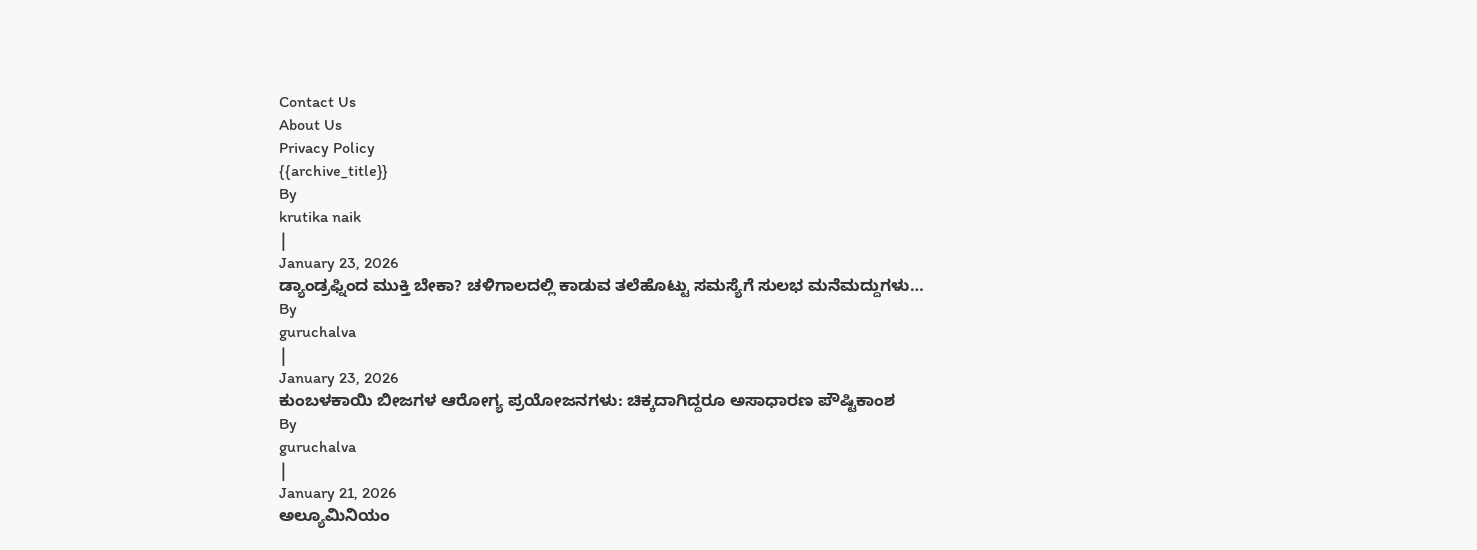Contact Us
About Us
Privacy Policy
{{archive_title}}
By
krutika naik
|
January 23, 2026
ಡ್ಯಾಂಡ್ರಫ್ನಿಂದ ಮುಕ್ತಿ ಬೇಕಾ? ಚಳಿಗಾಲದಲ್ಲಿ ಕಾಡುವ ತಲೆಹೊಟ್ಟು ಸಮಸ್ಯೆಗೆ ಸುಲಭ ಮನೆಮದ್ದುಗಳು…
By
guruchalva
|
January 23, 2026
ಕುಂಬಳಕಾಯಿ ಬೀಜಗಳ ಆರೋಗ್ಯ ಪ್ರಯೋಜನಗಳು: ಚಿಕ್ಕದಾಗಿದ್ದರೂ ಅಸಾಧಾರಣ ಪೌಷ್ಟಿಕಾಂಶ
By
guruchalva
|
January 21, 2026
ಅಲ್ಯೂಮಿನಿಯಂ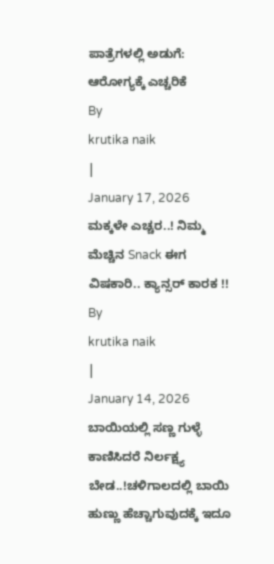ಪಾತ್ರೆಗಳಲ್ಲಿ ಅಡುಗೆ: ಆರೋಗ್ಯಕ್ಕೆ ಎಚ್ಚರಿಕೆ
By
krutika naik
|
January 17, 2026
ಮಕ್ಕಳೇ ಎಚ್ಚರ..! ನಿಮ್ಮ ಮೆಚ್ಚಿನ Snack ಈಗ ವಿಷಕಾರಿ.. ಕ್ಯಾನ್ಸರ್ ಕಾರಕ !!
By
krutika naik
|
January 14, 2026
ಬಾಯಿಯಲ್ಲಿ ಸಣ್ಣ ಗುಳ್ಳೆ ಕಾಣಿಸಿದರೆ ನಿರ್ಲಕ್ಷ್ಯ ಬೇಡ..!ಚಳಿಗಾಲದಲ್ಲಿ ಬಾಯಿ ಹುಣ್ಣು ಹೆಚ್ಚಾಗುವುದಕ್ಕೆ ಇದೂ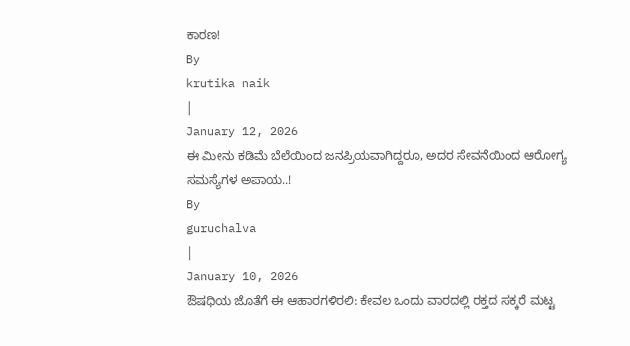ಕಾರಣ!
By
krutika naik
|
January 12, 2026
ಈ ಮೀನು ಕಡಿಮೆ ಬೆಲೆಯಿಂದ ಜನಪ್ರಿಯವಾಗಿದ್ದರೂ, ಅದರ ಸೇವನೆಯಿಂದ ಆರೋಗ್ಯ ಸಮಸ್ಯೆಗಳ ಅಪಾಯ..!
By
guruchalva
|
January 10, 2026
ಔಷಧಿಯ ಜೊತೆಗೆ ಈ ಆಹಾರಗಳಿರಲಿ: ಕೇವಲ ಒಂದು ವಾರದಲ್ಲಿ ರಕ್ತದ ಸಕ್ಕರೆ ಮಟ್ಟ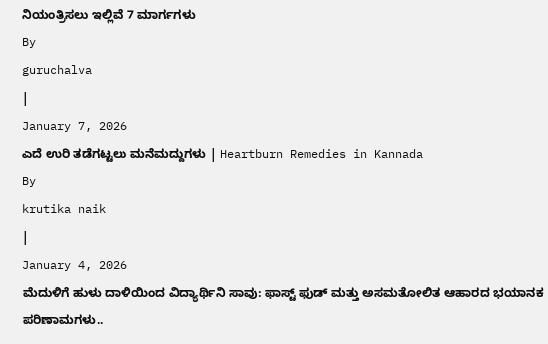ನಿಯಂತ್ರಿಸಲು ಇಲ್ಲಿವೆ 7 ಮಾರ್ಗಗಳು
By
guruchalva
|
January 7, 2026
ಎದೆ ಉರಿ ತಡೆಗಟ್ಟಲು ಮನೆಮದ್ದುಗಳು | Heartburn Remedies in Kannada
By
krutika naik
|
January 4, 2026
ಮೆದುಳಿಗೆ ಹುಳು ದಾಳಿಯಿಂದ ವಿದ್ಯಾರ್ಥಿನಿ ಸಾವು: ಫಾಸ್ಟ್ ಫುಡ್ ಮತ್ತು ಅಸಮತೋಲಿತ ಆಹಾರದ ಭಯಾನಕ ಪರಿಣಾಮಗಳು..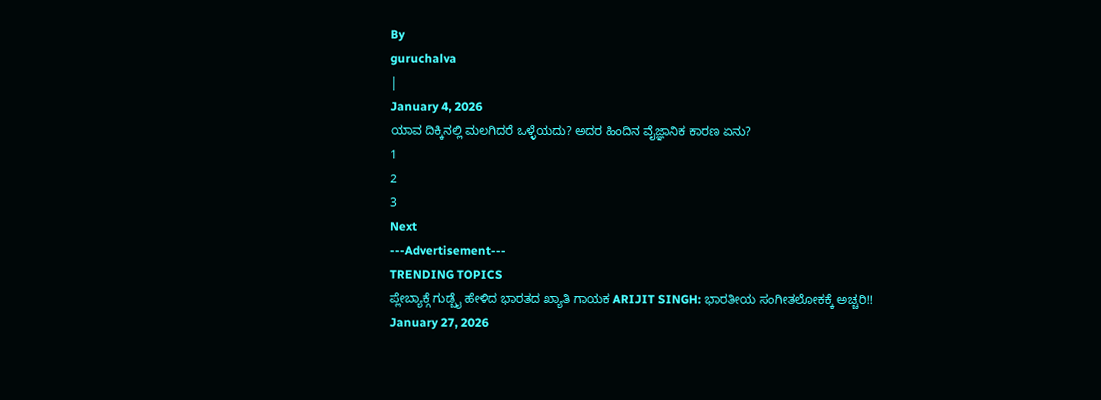By
guruchalva
|
January 4, 2026
ಯಾವ ದಿಕ್ಕಿನಲ್ಲಿ ಮಲಗಿದರೆ ಒಳ್ಳೆಯದು? ಅದರ ಹಿಂದಿನ ವೈಜ್ಞಾನಿಕ ಕಾರಣ ಏನು?
1
2
3
Next
---Advertisement---
TRENDING TOPICS
ಪ್ಲೇಬ್ಯಾಕ್ಗೆ ಗುಡ್ಬೈ ಹೇಳಿದ ಭಾರತದ ಖ್ಯಾತಿ ಗಾಯಕ ARIJIT SINGH: ಭಾರತೀಯ ಸಂಗೀತಲೋಕಕ್ಕೆ ಅಚ್ಚರಿ!!
January 27, 2026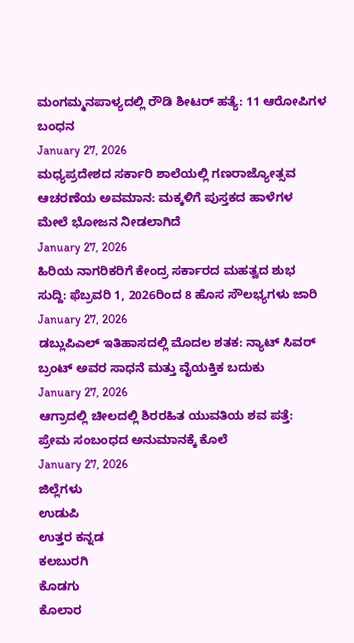ಮಂಗಮ್ಮನಪಾಳ್ಯದಲ್ಲಿ ರೌಡಿ ಶೀಟರ್ ಹತ್ಯೆ: 11 ಆರೋಪಿಗಳ ಬಂಧನ
January 27, 2026
ಮಧ್ಯಪ್ರದೇಶದ ಸರ್ಕಾರಿ ಶಾಲೆಯಲ್ಲಿ ಗಣರಾಜ್ಯೋತ್ಸವ ಆಚರಣೆಯ ಅವಮಾನ: ಮಕ್ಕಳಿಗೆ ಪುಸ್ತಕದ ಹಾಳೆಗಳ ಮೇಲೆ ಭೋಜನ ನೀಡಲಾಗಿದೆ
January 27, 2026
ಹಿರಿಯ ನಾಗರಿಕರಿಗೆ ಕೇಂದ್ರ ಸರ್ಕಾರದ ಮಹತ್ವದ ಶುಭ ಸುದ್ದಿ: ಫೆಬ್ರವರಿ 1, 2026ರಿಂದ 8 ಹೊಸ ಸೌಲಭ್ಯಗಳು ಜಾರಿ
January 27, 2026
ಡಬ್ಲುಪಿಎಲ್ ಇತಿಹಾಸದಲ್ಲಿ ಮೊದಲ ಶತಕ: ನ್ಯಾಟ್ ಸಿವರ್ ಬ್ರಂಟ್ ಅವರ ಸಾಧನೆ ಮತ್ತು ವೈಯಕ್ತಿಕ ಬದುಕು
January 27, 2026
ಆಗ್ರಾದಲ್ಲಿ ಚೀಲದಲ್ಲಿ ಶಿರರಹಿತ ಯುವತಿಯ ಶವ ಪತ್ತೆ: ಪ್ರೇಮ ಸಂಬಂಧದ ಅನುಮಾನಕ್ಕೆ ಕೊಲೆ
January 27, 2026
ಜಿಲ್ಲೆಗಳು
ಉಡುಪಿ
ಉತ್ತರ ಕನ್ನಡ
ಕಲಬುರಗಿ
ಕೊಡಗು
ಕೊಲಾರ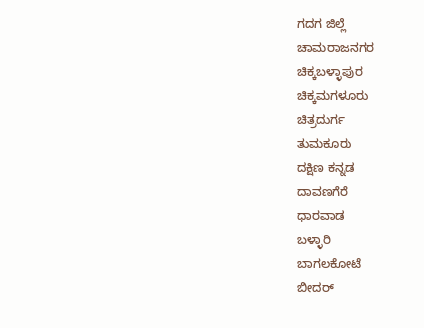ಗದಗ ಜಿಲ್ಲೆ
ಚಾಮರಾಜನಗರ
ಚಿಕ್ಕಬಳ್ಳಾಪುರ
ಚಿಕ್ಕಮಗಳೂರು
ಚಿತ್ರದುರ್ಗ
ತುಮಕೂರು
ದಕ್ಷಿಣ ಕನ್ನಡ
ದಾವಣಗೆರೆ
ಧಾರವಾಡ
ಬಳ್ಳಾರಿ
ಬಾಗಲಕೋಟೆ
ಬೀದರ್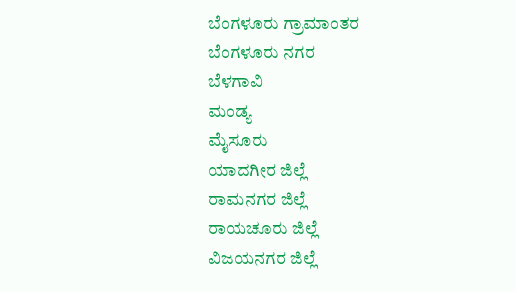ಬೆಂಗಳೂರು ಗ್ರಾಮಾಂತರ
ಬೆಂಗಳೂರು ನಗರ
ಬೆಳಗಾವಿ
ಮಂಡ್ಯ
ಮೈಸೂರು
ಯಾದಗೀರ ಜಿಲ್ಲೆ
ರಾಮನಗರ ಜಿಲ್ಲೆ
ರಾಯಚೂರು ಜಿಲ್ಲೆ
ವಿಜಯನಗರ ಜಿಲ್ಲೆ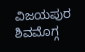ವಿಜಯಪುರ
ಶಿವಮೊಗ್ಗ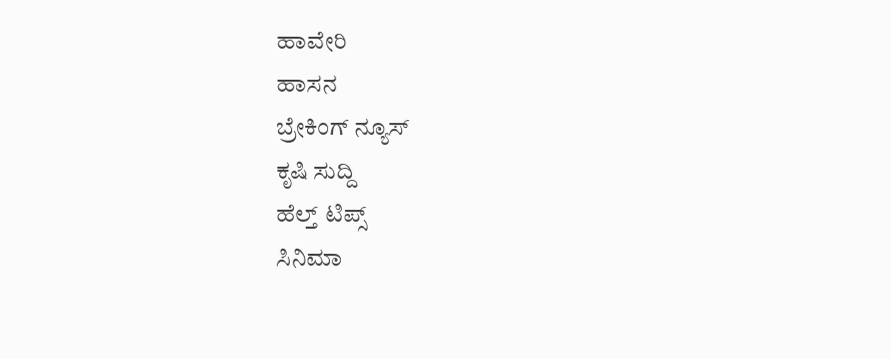ಹಾವೇರಿ
ಹಾಸನ
ಬ್ರೇಕಿಂಗ್ ನ್ಯೂಸ್
ಕೃಷಿ ಸುದ್ದಿ
ಹೆಲ್ತ್ ಟಿಪ್ಸ್
ಸಿನಿಮಾ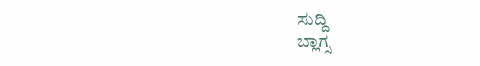ಸುದ್ದಿ
ಬ್ಲಾಗ್ಸ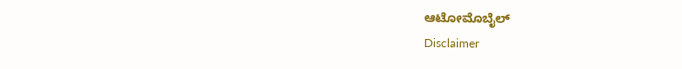ಆಟೋಮೊಬೈಲ್
Disclaimer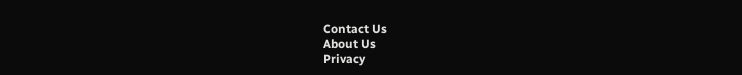Contact Us
About Us
Privacy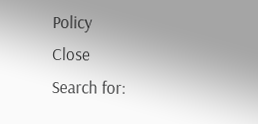Policy
Close
Search for: